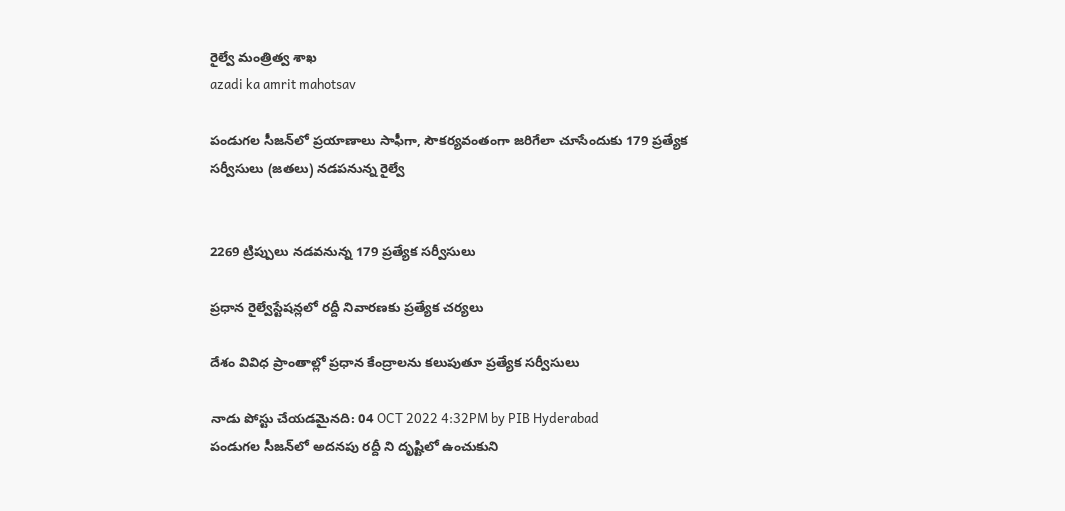రైల్వే మంత్రిత్వ శాఖ
azadi ka amrit mahotsav

పండుగల సీజన్‌లో ప్రయాణాలు సాఫీగా, సౌకర్యవంతంగా జరిగేలా చూసేందుకు 179 ప్రత్యేక సర్వీసులు (జతలు) నడపనున్న రైల్వే


2269 ట్రిప్పులు నడవనున్న 179 ప్రత్యేక సర్వీసులు

ప్రధాన రైల్వేస్టేషన్లలో రద్దీ నివారణకు ప్రత్యేక చర్యలు

దేశం వివిధ ప్రాంతాల్లో ప్రధాన కేంద్రాలను కలుపుతూ ప్రత్యేక సర్వీసులు

నాడు పోస్టు చేయడమైనది: 04 OCT 2022 4:32PM by PIB Hyderabad
పండుగల సీజన్‌లో అదనపు రద్దీ ని దృష్టిలో ఉంచుకుని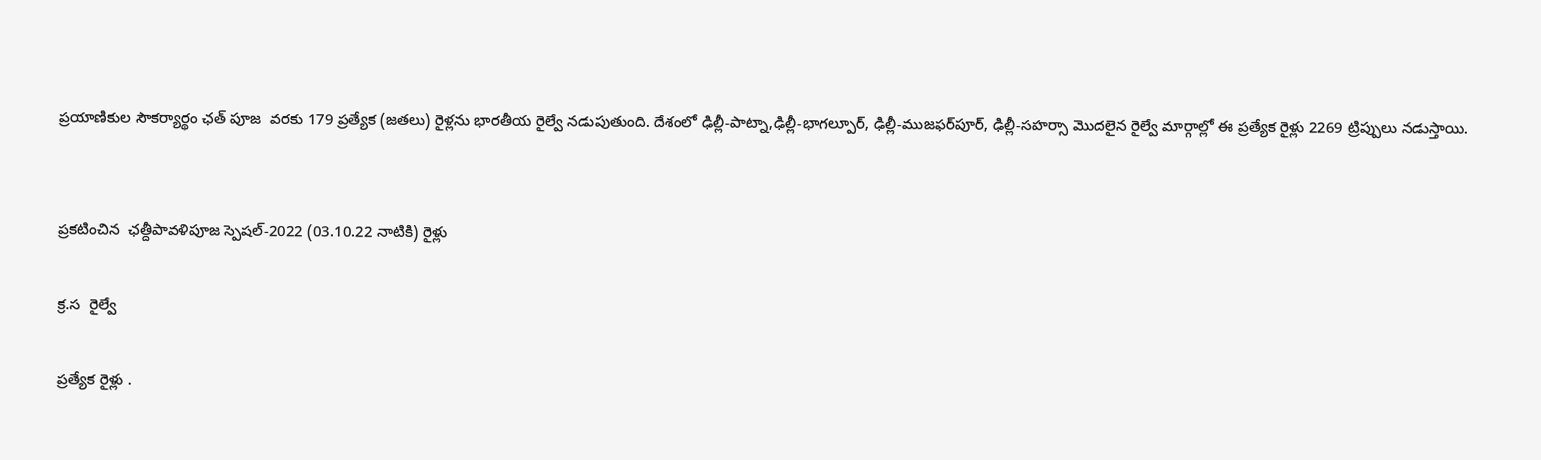ప్రయాణికుల సౌకర్యార్థం ఛత్ పూజ  వరకు 179 ప్రత్యేక (జతలు) రైళ్లను భారతీయ రైల్వే నడుపుతుంది. దేశంలో ఢిల్లీ-పాట్నా,ఢిల్లీ-భాగల్పూర్, ఢిల్లీ-ముజఫర్‌పూర్, ఢిల్లీ-సహర్సా మొదలైన రైల్వే మార్గాల్లో ఈ ప్రత్యేక రైళ్లు 2269 ట్రిప్పులు నడుస్తాయి.


ప్రకటించిన  ఛత్దీపావళిపూజ స్పెషల్-2022 (03.10.22 నాటికి) రైళ్లు

క్ర.స  రైల్వే

ప్రత్యేక రైళ్లు .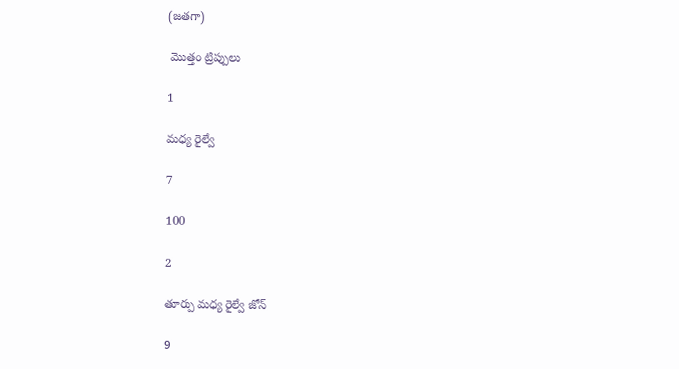(జతగా)

 మొత్తం ట్రిప్పులు

1

మధ్య రైల్వే

7

100

2

తూర్పు మధ్య రైల్వే జోన్

9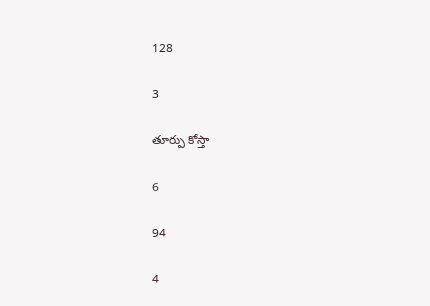128

3

తూర్పు కోస్తా

6

94

4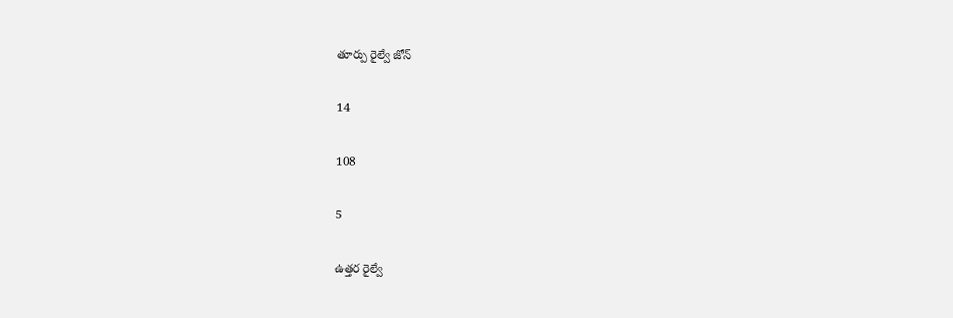తూర్పు రైల్వే జోన్

14

108

5

ఉత్తర రైల్వే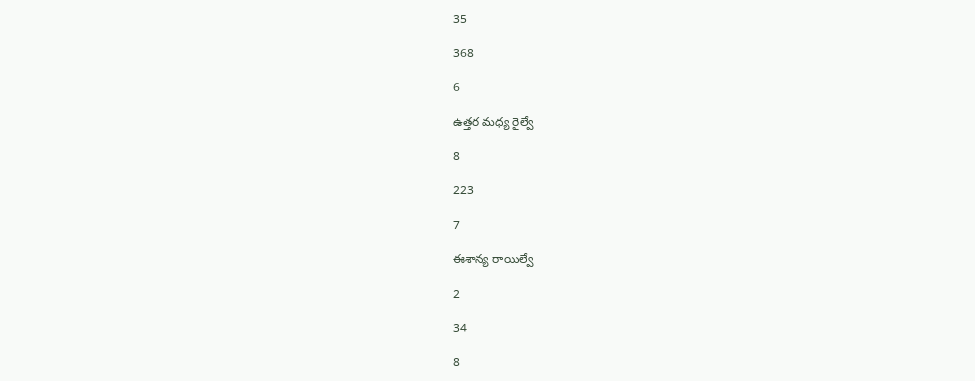35

368

6

ఉత్తర మధ్య రైల్వే

8

223

7

ఈశాన్య రాయిల్వే

2

34

8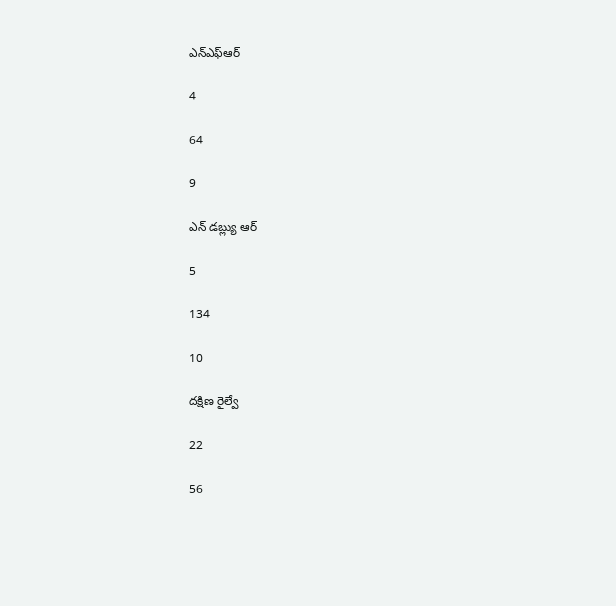ఎన్ఎఫ్ఆర్

4

64

9

ఎన్ డబ్ల్యు ఆర్

5

134

10

దక్షిణ రైల్వే

22

56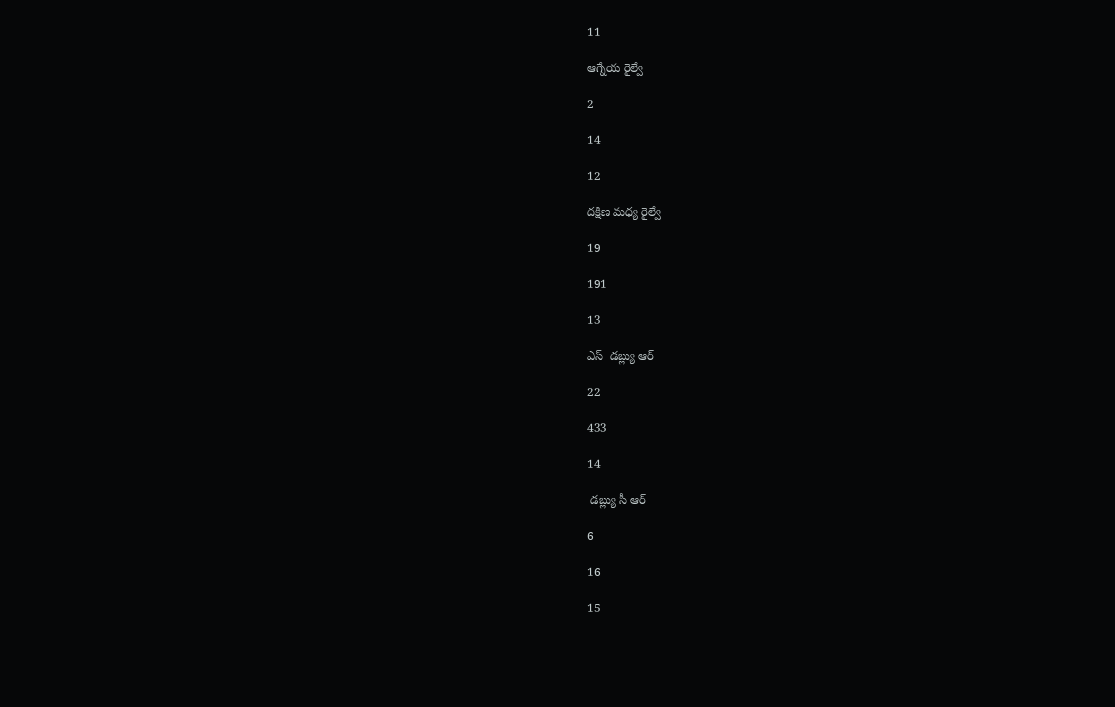11

ఆగ్నేయ రైల్వే

2

14

12

దక్షిణ మధ్య రైల్వే

19

191

13

ఎస్  డబ్ల్యు ఆర్

22

433

14

 డబ్ల్యు సీ ఆర్

6

16

15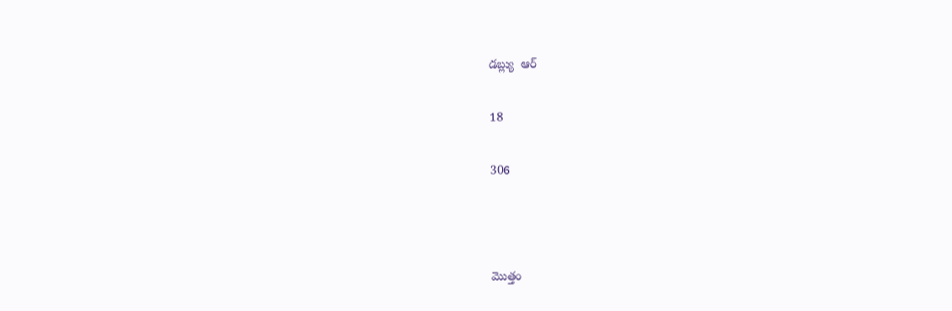డబ్ల్యు  ఆర్

18

306



మొత్తం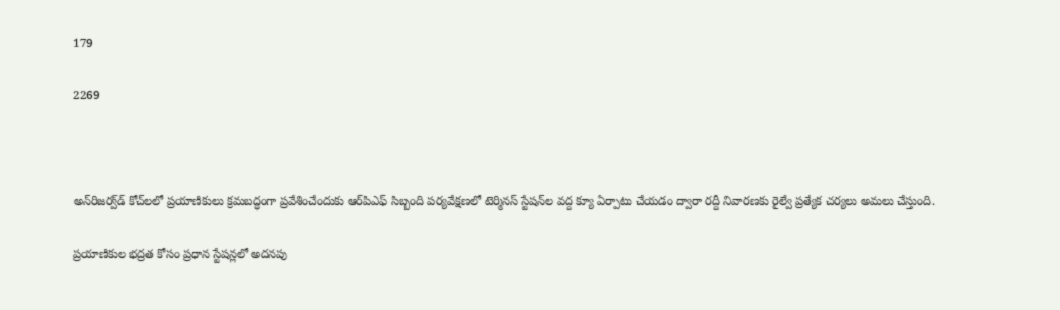179

2269



అన్‌రిజర్వ్‌డ్ కోచ్‌లలో ప్రయాణికులు క్రమబద్ధంగా ప్రవేశించేందుకు ఆర్‌పిఎఫ్ సిబ్బంది పర్యవేక్షణలో టెర్మినస్ స్టేషన్‌ల వద్ద క్యూ ఏర్పాటు చేయడం ద్వారా రద్దీ నివారణకు రైల్వే ప్రత్యేక చర్యలు అమలు చేస్తుంది.

ప్రయాణికుల భద్రత కోసం ప్రధాన స్టేషన్లలో అదనపు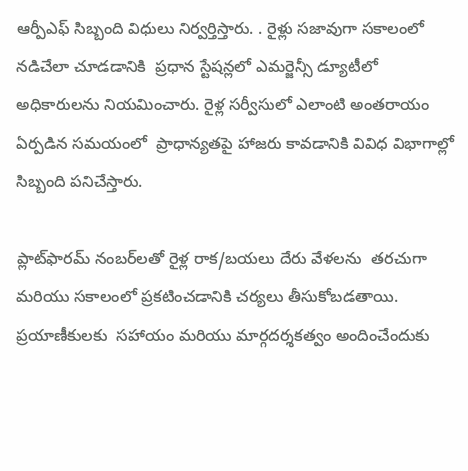ఆర్పీఎఫ్ సిబ్బంది విధులు నిర్వర్తిస్తారు. . రైళ్లు సజావుగా సకాలంలో నడిచేలా చూడడానికి  ప్రధాన స్టేషన్లలో ఎమర్జెన్సీ డ్యూటీలో అధికారులను నియమించారు. రైళ్ల సర్వీసులో ఎలాంటి అంతరాయం ఏర్పడిన సమయంలో  ప్రాధాన్యతపై హాజరు కావడానికి వివిధ విభాగాల్లో సిబ్బంది పనిచేస్తారు.

ప్లాట్‌ఫారమ్ నంబర్‌లతో రైళ్ల రాక/బయలు దేరు వేళలను  తరచుగా మరియు సకాలంలో ప్రకటించడానికి చర్యలు తీసుకోబడతాయి.
ప్రయాణీకులకు  సహాయం మరియు మార్గదర్శకత్వం అందించేందుకు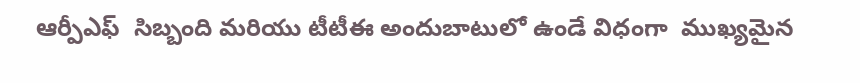ఆర్పీఎఫ్  సిబ్బంది మరియు టీటీఈ అందుబాటులో ఉండే విధంగా  ముఖ్యమైన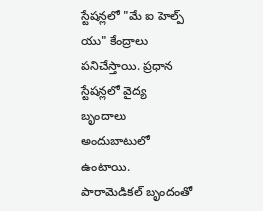స్టేషన్లలో "మే ఐ హెల్ప్ యు" కేంద్రాలు  పనిచేస్తాయి. ప్రధాన స్టేషన్లలో వైద్య బృందాలు అందుబాటులో ఉంటాయి. పారామెడికల్ బృందంతో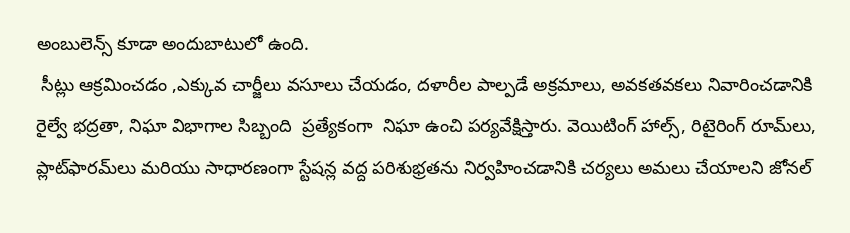అంబులెన్స్ కూడా అందుబాటులో ఉంది.
 సీట్లు ఆక్రమించడం ,ఎక్కువ చార్జీలు వసూలు చేయడం, దళారీల పాల్పడే అక్రమాలు, అవకతవకలు నివారించడానికి రైల్వే భద్రతా, నిఘా విభాగాల సిబ్బంది  ప్రత్యేకంగా  నిఘా ఉంచి పర్యవేక్షిస్తారు. వెయిటింగ్ హాల్స్, రిటైరింగ్ రూమ్‌లు, ప్లాట్‌ఫారమ్‌లు మరియు సాధారణంగా స్టేషన్ల వద్ద పరిశుభ్రతను నిర్వహించడానికి చర్యలు అమలు చేయాలని జోనల్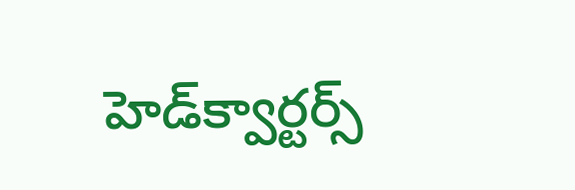హెడ్‌క్వార్టర్స్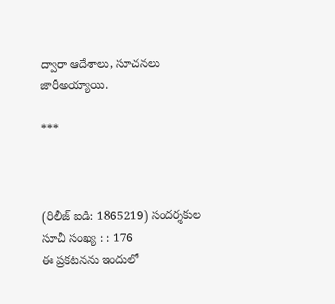ద్వారా ఆదేశాలు, సూచనలు జారీఅయ్యాయి.

***



(రిలీజ్ ఐడి: 1865219) సందర్శకుల సూచీ సంఖ్య : : 176
ఈ ప్రకటనను ఇందులో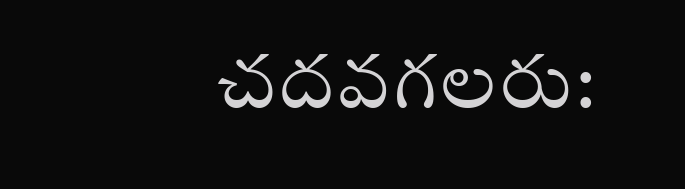చదవగలరు: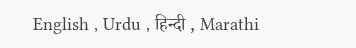English , Urdu , हिन्दी , Marathi